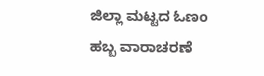ಜಿಲ್ಲಾ ಮಟ್ಟದ ಓಣಂ ಹಬ್ಬ ವಾರಾಚರಣೆ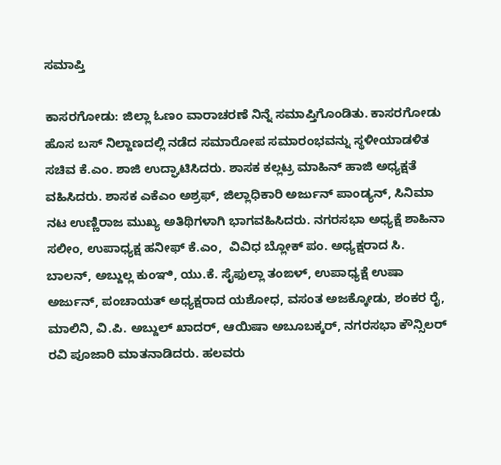ಸಮಾಪ್ತಿ

ಕಾಸರಗೋಡು: ಜಿಲ್ಲಾ ಓಣಂ ವಾರಾಚರಣೆ ನಿನ್ನೆ ಸಮಾಪ್ತಿಗೊಂಡಿತು. ಕಾಸರಗೋಡು ಹೊಸ ಬಸ್ ನಿಲ್ದಾಣದಲ್ಲಿ ನಡೆದ ಸಮಾರೋಪ ಸಮಾರಂಭವನ್ನು ಸ್ಥಳೀಯಾಡಳಿತ ಸಚಿವ ಕೆ.ಎಂ. ಶಾಜಿ ಉದ್ಘಾಟಿಸಿದರು. ಶಾಸಕ ಕಲ್ಲಟ್ರ ಮಾಹಿನ್ ಹಾಜಿ ಅಧ್ಯಕ್ಷತೆ ವಹಿಸಿದರು. ಶಾಸಕ ಎಕೆಎಂ ಅಶ್ರಫ್, ಜಿಲ್ಲಾಧಿಕಾರಿ ಅರ್ಜುನ್ ಪಾಂಡ್ಯನ್, ಸಿನಿಮಾ ನಟ ಉಣ್ಣಿರಾಜ ಮುಖ್ಯ ಅತಿಥಿಗಳಾಗಿ ಭಾಗವಹಿಸಿದರು. ನಗರಸಭಾ ಅಧ್ಯಕ್ಷೆ ಶಾಹಿನಾ ಸಲೀಂ, ಉಪಾಧ್ಯಕ್ಷ ಹನೀಫ್ ಕೆ.ಎಂ,  ವಿವಿಧ ಬ್ಲೋಕ್ ಪಂ. ಅಧ್ಯಕ್ಷರಾದ ಸಿ. ಬಾಲನ್, ಅಬ್ದುಲ್ಲ ಕುಂಞಿ, ಯು.ಕೆ. ಸೈಫುಲ್ಲಾ ತಂಙಳ್, ಉಪಾಧ್ಯಕ್ಷೆ ಉಷಾ ಅರ್ಜುನ್, ಪಂಚಾಯತ್ ಅಧ್ಯಕ್ಷರಾದ ಯಶೋಧ, ವಸಂತ ಅಜಕ್ಕೋಡು, ಶಂಕರ ರೈ, ಮಾಲಿನಿ, ವಿ.ಪಿ. ಅಬ್ದುಲ್ ಖಾದರ್, ಆಯಿಷಾ ಅಬೂಬಕ್ಕರ್, ನಗರಸಭಾ ಕೌನ್ಸಿಲರ್ ರವಿ ಪೂಜಾರಿ ಮಾತನಾಡಿದರು. ಹಲವರು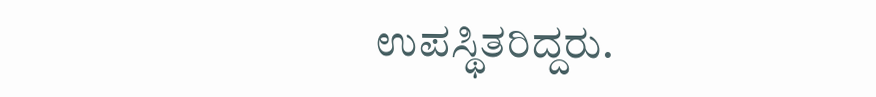ಉಪಸ್ಥಿತರಿದ್ದರು.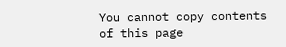You cannot copy contents of this page